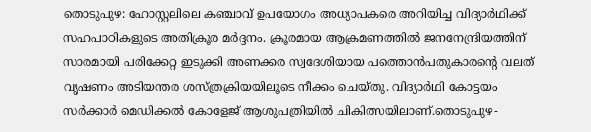തൊടുപുഴ: ഹോസ്റ്റലിലെ കഞ്ചാവ് ഉപയോഗം അധ്യാപകരെ അറിയിച്ച വിദ്യാർഥിക്ക് സഹപാഠികളുടെ അതിക്രൂര മർദ്ദനം. ക്രൂരമായ ആക്രമണത്തിൽ ജനനേന്ദ്രിയത്തിന് സാരമായി പരിക്കേറ്റ ഇടുക്കി അണക്കര സ്വദേശിയായ പത്തൊൻപതുകാരന്റെ വലത് വൃഷണം അടിയന്തര ശസ്ത്രക്രിയയിലൂടെ നീക്കം ചെയ്തു. വിദ്യാർഥി കോട്ടയം സർക്കാർ മെഡിക്കൽ കോളേജ് ആശുപത്രിയിൽ ചികിത്സയിലാണ്.തൊടുപുഴ-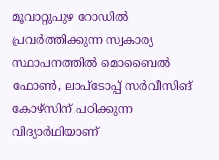മൂവാറ്റുപുഴ റോഡിൽ പ്രവർത്തിക്കുന്ന സ്വകാര്യ സ്ഥാപനത്തിൽ മൊബൈൽ ഫോൺ, ലാപ്ടോപ്പ് സർവീസിങ് കോഴ്സിന് പഠിക്കുന്ന വിദ്യാർഥിയാണ്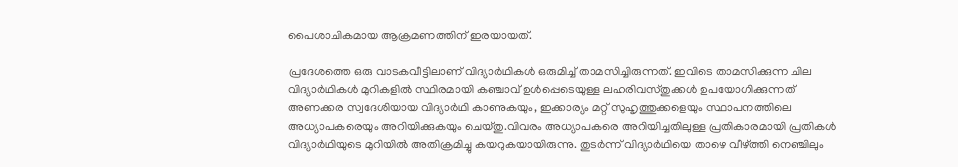പൈശാചികമായ ആക്രമണത്തിന് ഇരയായത്.

പ്രദേശത്തെ ഒരു വാടകവീട്ടിലാണ് വിദ്യാർഥികൾ ഒരുമിച്ച് താമസിച്ചിരുന്നത്. ഇവിടെ താമസിക്കുന്ന ചില വിദ്യാർഥികൾ മുറികളിൽ സ്ഥിരമായി കഞ്ചാവ് ഉൾപ്പെടെയുള്ള ലഹരിവസ്തുക്കൾ ഉപയോഗിക്കുന്നത് അണക്കര സ്വദേശിയായ വിദ്യാർഥി കാണുകയും, ഇക്കാര്യം മറ്റ് സുഹൃത്തുക്കളെയും സ്ഥാപനത്തിലെ അധ്യാപകരെയും അറിയിക്കുകയും ചെയ്തു.വിവരം അധ്യാപകരെ അറിയിച്ചതിലുള്ള പ്രതികാരമായി പ്രതികൾ വിദ്യാർഥിയുടെ മുറിയിൽ അതിക്രമിച്ചു കയറുകയായിരുന്നു. തുടർന്ന് വിദ്യാർഥിയെ താഴെ വീഴ്ത്തി നെഞ്ചിലും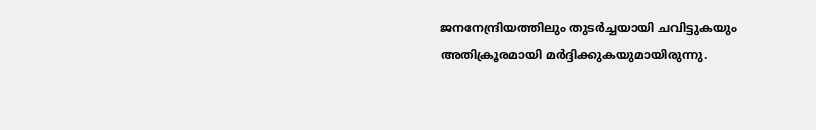ജനനേന്ദ്രിയത്തിലും തുടർച്ചയായി ചവിട്ടുകയും അതിക്രൂരമായി മർദ്ദിക്കുകയുമായിരുന്നു.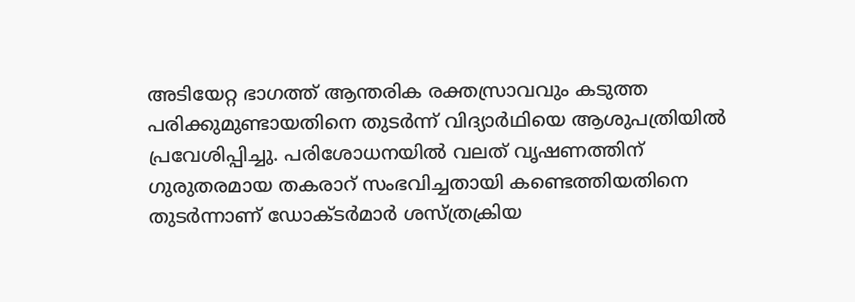അടിയേറ്റ ഭാഗത്ത് ആന്തരിക രക്തസ്രാവവും കടുത്ത പരിക്കുമുണ്ടായതിനെ തുടർന്ന് വിദ്യാർഥിയെ ആശുപത്രിയിൽ പ്രവേശിപ്പിച്ചു. പരിശോധനയിൽ വലത് വൃഷണത്തിന് ഗുരുതരമായ തകരാറ് സംഭവിച്ചതായി കണ്ടെത്തിയതിനെ തുടർന്നാണ് ഡോക്ടർമാർ ശസ്ത്രക്രിയ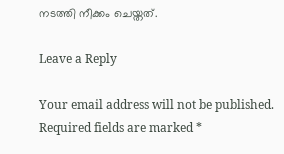നടത്തി നീക്കം ചെയ്തത്.

Leave a Reply

Your email address will not be published. Required fields are marked *